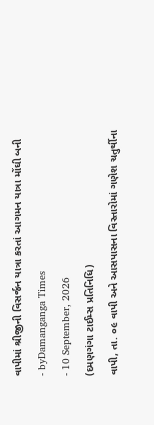વાપીમાં શ્રીજીની વિસર્જન યાત્રા કરતાં આગમન યાત્રા મોંઘી બની
- byDamanganga Times
- 10 September, 2026
(દમણગંગા ટાઈમ્સ પ્રતિનિધિ)
વાપી, તા. ૦૯ વાપી અને આસપાસના વિસ્તારોમાં ગણેશ ચતુર્થીના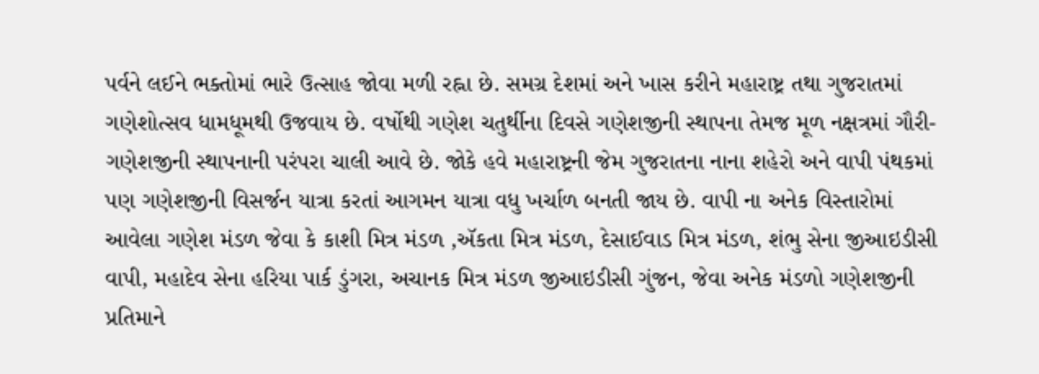પર્વને લઈને ભક્તોમાં ભારે ઉત્સાહ જોવા મળી રહ્ના છે. સમગ્ર દેશમાં અને ખાસ કરીને મહારાષ્ટ્ર તથા ગુજરાતમાં ગણેશોત્સવ ધામધૂમથી ઉજવાય છે. વર્ષોથી ગણેશ ચતુર્થીના દિવસે ગણેશજીની સ્થાપના તેમજ મૂળ નક્ષત્રમાં ગૌરી-ગણેશજીની સ્થાપનાની પરંપરા ચાલી આવે છે. જોકે હવે મહારાષ્ટ્રની જેમ ગુજરાતના નાના શહેરો અને વાપી પંથકમાં પણ ગણેશજીની વિસર્જન યાત્રા કરતાં આગમન યાત્રા વધુ ખર્ચાળ બનતી જાય છે. વાપી ના અનેક વિસ્તારોમાં આવેલા ગણેશ મંડળ જેવા કે કાશી મિત્ર મંડળ ,ઍકતા મિત્ર મંડળ, દેસાઈવાડ મિત્ર મંડળ, શંભુ સેના જીઆઇડીસી વાપી, મહાદેવ સેના હરિયા પાર્ક ડુંગરા, અચાનક મિત્ર મંડળ જીઆઇડીસી ગુંજન, જેવા અનેક મંડળો ગણેશજીની પ્રતિમાને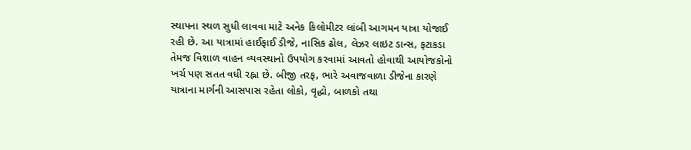સ્થાપના સ્થળ સુધી લાવવા માટે અનેક કિલોમીટર લાંબી આગમન યાત્રા યોજાઈ રહી છે. આ યાત્રામાં હાઈફાઈ ડીજે, નાસિક ઢોલ, લેઝર લાઇટ ડાન્સ, ફટાકડા તેમજ વિશાળ વાહન વ્યવસ્થાનો ઉપયોગ કરવામાં આવતો હોવાથી આયોજકોનો ખર્ચ પણ સતત વધી રહ્ના છે. બીજી તરફ, ભારે અવાજવાળા ડીજેના કારણે યાત્રાના માર્ગની આસપાસ રહેતા લોકો, વૃદ્ધો, બાળકો તથા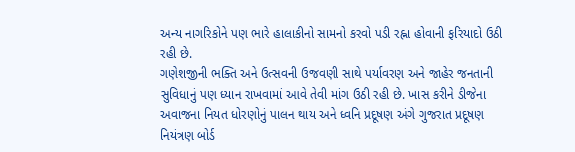અન્ય નાગરિકોને પણ ભારે હાલાકીનો સામનો કરવો પડી રહ્ના હોવાની ફરિયાદો ઉઠી રહી છે.
ગણેશજીની ભક્તિ અને ઉત્સવની ઉજવણી સાથે પર્યાવરણ અને જાહેર જનતાની સુવિધાનું પણ ધ્યાન રાખવામાં આવે તેવી માંગ ઉઠી રહી છે. ખાસ કરીને ડીજેના અવાજના નિયત ધોરણોનું પાલન થાય અને ધ્વનિ પ્રદૂષણ અંગે ગુજરાત પ્રદૂષણ નિયંત્રણ બોર્ડ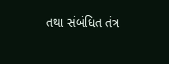તથા સંબંધિત તંત્ર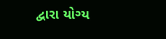દ્વારા યોગ્ય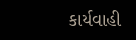કાર્યવાહી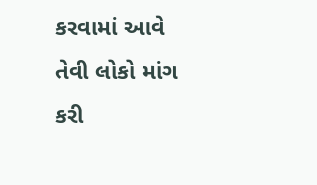કરવામાં આવે તેવી લોકો માંગ કરી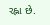રહ્ના છે.